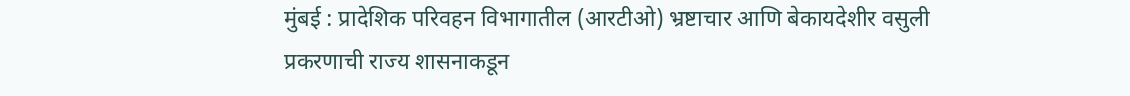मुंबई : प्रादेशिक परिवहन विभागातील (आरटीओ) भ्रष्टाचार आणि बेकायदेशीर वसुली प्रकरणाची राज्य शासनाकडून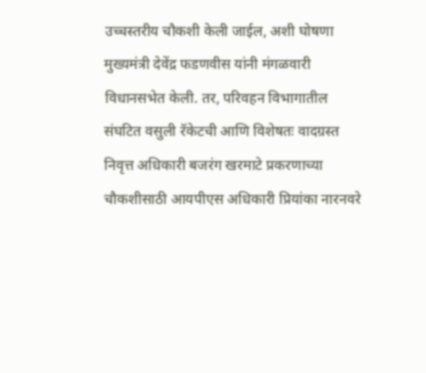उच्चस्तरीय चौकशी केली जाईल, अशी घोषणा मुख्यमंत्री देवेंद्र फडणवीस यांनी मंगळवारी विधानसभेत केली. तर, परिवहन विभागातील संघटित वसुली रॅकेटची आणि विशेषतः वादग्रस्त निवृत्त अधिकारी बजरंग खरमाटे प्रकरणाच्या चौकशीसाठी आयपीएस अधिकारी प्रियांका नारनवरे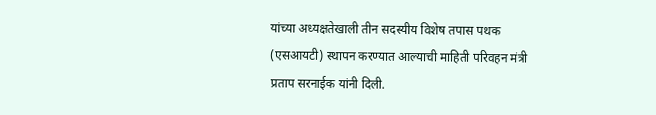यांच्या अध्यक्षतेखाली तीन सदस्यीय विशेष तपास पथक (एसआयटी) स्थापन करण्यात आल्याची माहिती परिवहन मंत्री प्रताप सरनाईक यांनी दिली.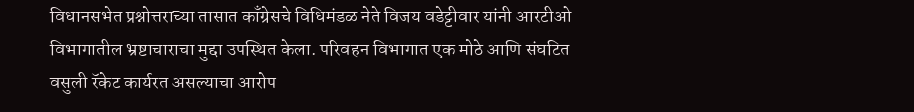विधानसभेत प्रश्नोत्तराच्या तासात काँग्रेसचे विधिमंडळ नेते विजय वडेट्टीवार यांनी आरटीओ विभागातील भ्रष्टाचाराचा मुद्दा उपस्थित केला. परिवहन विभागात एक मोठे आणि संघटित वसुली रॅकेट कार्यरत असल्याचा आरोप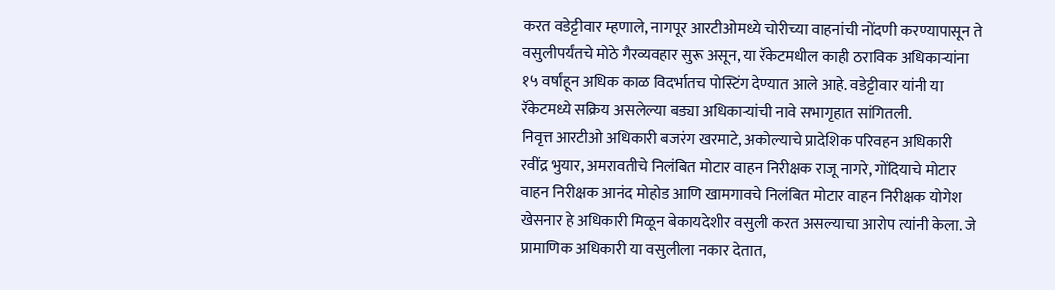करत वडेट्टीवार म्हणाले, नागपूर आरटीओमध्ये चोरीच्या वाहनांची नोंदणी करण्यापासून ते वसुलीपर्यंतचे मोठे गैरव्यवहार सुरू असून, या रॅकेटमधील काही ठराविक अधिकाऱ्यांना १५ वर्षांहून अधिक काळ विदर्भातच पोस्टिंग देण्यात आले आहे. वडेट्टीवार यांनी या रॅकेटमध्ये सक्रिय असलेल्या बड्या अधिकाऱ्यांची नावे सभागृहात सांगितली.
निवृत्त आरटीओ अधिकारी बजरंग खरमाटे, अकोल्याचे प्रादेशिक परिवहन अधिकारी रवींद्र भुयार, अमरावतीचे निलंबित मोटार वाहन निरीक्षक राजू नागरे, गोंदियाचे मोटार वाहन निरीक्षक आनंद मोहोड आणि खामगावचे निलंबित मोटार वाहन निरीक्षक योगेश खेसनार हे अधिकारी मिळून बेकायदेशीर वसुली करत असल्याचा आरोप त्यांनी केला. जे प्रामाणिक अधिकारी या वसुलीला नकार देतात,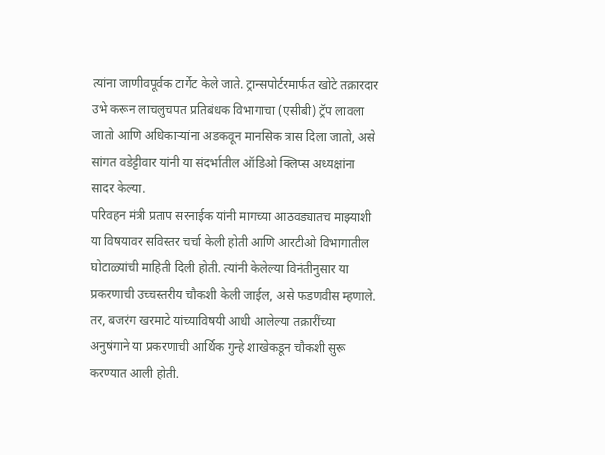त्यांना जाणीवपूर्वक टार्गेट केले जाते. ट्रान्सपोर्टरमार्फत खोटे तक्रारदार उभे करून लाचलुचपत प्रतिबंधक विभागाचा (एसीबी) ट्रॅप लावला जातो आणि अधिकाऱ्यांना अडकवून मानसिक त्रास दिला जातो, असे सांगत वडेट्टीवार यांनी या संदर्भातील ऑडिओ क्लिप्स अध्यक्षांना सादर केल्या.
परिवहन मंत्री प्रताप सरनाईक यांनी मागच्या आठवड्यातच माझ्याशी या विषयावर सविस्तर चर्चा केली होती आणि आरटीओ विभागातील घोटाळ्यांची माहिती दिली होती. त्यांनी केलेल्या विनंतीनुसार या प्रकरणाची उच्चस्तरीय चौकशी केली जाईल, असे फडणवीस म्हणाले.
तर, बजरंग खरमाटे यांच्याविषयी आधी आलेल्या तक्रारींच्या अनुषंगाने या प्रकरणाची आर्थिक गुन्हे शाखेकडून चौकशी सुरू करण्यात आली होती.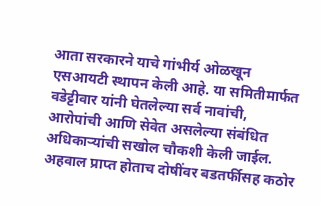आता सरकारने याचे गांभीर्य ओळखून एसआयटी स्थापन केली आहे. या समितीमार्फत वडेट्टीवार यांनी घेतलेल्या सर्व नावांची, आरोपांची आणि सेवेत असलेल्या संबंधित अधिकाऱ्यांची सखोल चौकशी केली जाईल. अहवाल प्राप्त होताच दोषींवर बडतर्फीसह कठोर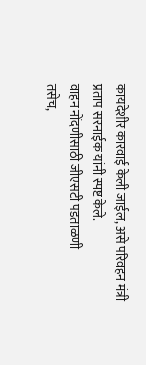कायदेशीर कारवाई केली जाईल, असे परिवहन मंत्री प्रताप सरनाईक यांनी स्पष्ट केले.
वाहन नोंदणीसाठी जीएसटी पडताळणी
तसेच,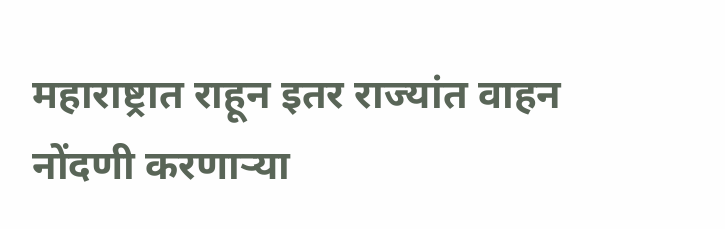महाराष्ट्रात राहून इतर राज्यांत वाहन नोंदणी करणाऱ्या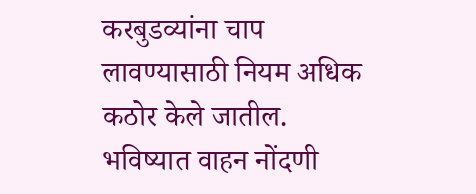करबुडव्यांना चाप लावण्यासाठी नियम अधिक कठोर केले जातील. भविष्यात वाहन नोंदणी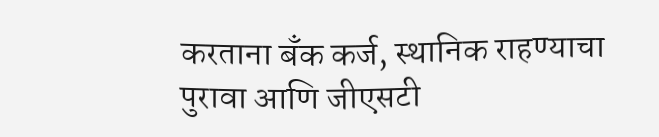करताना बँक कर्ज, स्थानिक राहण्याचा पुरावा आणि जीएसटी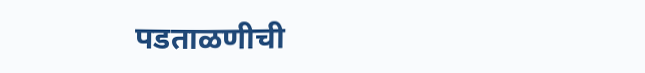पडताळणीची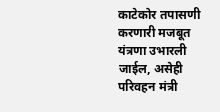काटेकोर तपासणी करणारी मजबूत यंत्रणा उभारली जाईल, असेही परिवहन मंत्री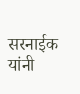सरनाईक यांनी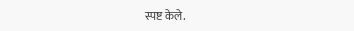स्पष्ट केले.